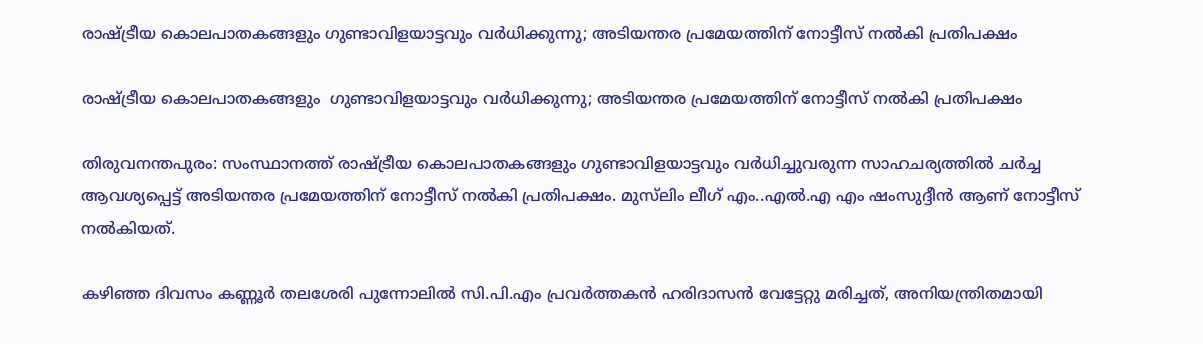രാഷ്ട്രീയ കൊലപാതകങ്ങളും ഗുണ്ടാവിളയാട്ടവും വർധിക്കുന്നു; അടിയന്തര പ്രമേയത്തിന് നോട്ടീസ് നല്‍കി പ്രതിപക്ഷം

രാഷ്ട്രീയ കൊലപാതകങ്ങളും  ഗുണ്ടാവിളയാട്ടവും വർധിക്കുന്നു; അടിയന്തര പ്രമേയത്തിന് നോട്ടീസ് നല്‍കി പ്രതിപക്ഷം

തിരുവനന്തപുരം: സംസ്ഥാനത്ത് രാഷ്ട്രീയ കൊലപാതകങ്ങളും ഗുണ്ടാവിളയാട്ടവും വര്‍ധിച്ചുവരുന്ന സാഹചര്യത്തില്‍ ചര്‍ച്ച ആവശ്യപ്പെട്ട് അടിയന്തര പ്രമേയത്തിന് നോട്ടീസ് നല്‍കി പ്രതിപക്ഷം. മുസ്‌ലിം ലീഗ് എം..എല്‍.എ എം ഷംസുദ്ദീന്‍ ആണ് നോട്ടീസ് നല്‍കിയത്.

കഴിഞ്ഞ ദിവസം കണ്ണൂര്‍ തലശേരി പുന്നോലില്‍ സി.പി.എം പ്രവര്‍ത്തകന്‍ ഹരിദാസന്‍ വേട്ടേറ്റു മരിച്ചത്, അനിയന്ത്രിതമായി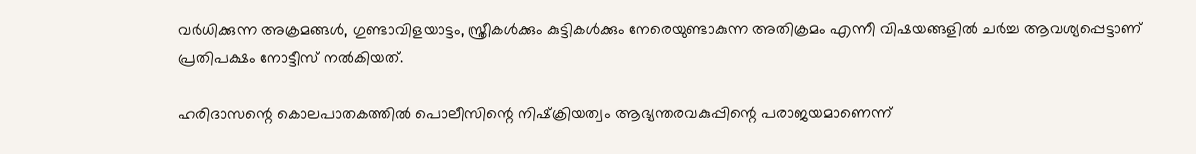വര്‍ധിക്കുന്ന അക്രമങ്ങള്‍, ഗുണ്ടാവിളയാട്ടം, സ്ത്രീകള്‍ക്കും കുട്ടികള്‍ക്കും നേരെയുണ്ടാകുന്ന അതിക്രമം എന്നീ വിഷയങ്ങളില്‍ ചര്‍ച്ച ആവശ്യപ്പെട്ടാണ് പ്രതിപക്ഷം നോട്ടീസ് നല്‍കിയത്.

ഹരിദാസന്റെ കൊലപാതകത്തില്‍ പൊലീസിന്റെ നിഷ്‌ക്രിയത്വം ആഭ്യന്തരവകുപ്പിന്റെ പരാജയമാണെന്ന്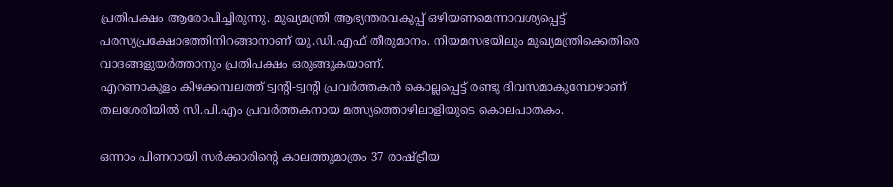പ്രതിപക്ഷം ആരോപിച്ചിരുന്നു. മുഖ്യമന്ത്രി ആഭ്യന്തരവകുപ്പ് ഒഴിയണമെന്നാവശ്യപ്പെട്ട് പരസ്യപ്രക്ഷോഭത്തിനിറങ്ങാനാണ് യു.ഡി.എഫ് തീരുമാനം. നിയമസഭയിലും മുഖ്യമന്ത്രിക്കെതിരെ വാദങ്ങളുയര്‍ത്താനും പ്രതിപക്ഷം ഒരുങ്ങുകയാണ്.
എറണാകുളം കിഴക്കമ്പലത്ത് ട്വന്റി-ട്വന്റി പ്രവര്‍ത്തകന്‍ കൊല്ലപ്പെട്ട് രണ്ടു ദിവസമാകുമ്പോഴാണ് തലശേരിയില്‍ സി.പി.എം പ്രവര്‍ത്തകനായ മത്സ്യത്തൊഴിലാളിയുടെ കൊലപാതകം.

ഒന്നാം പിണറായി സര്‍ക്കാരിന്റെ കാലത്തുമാത്രം 37 രാഷ്ട്രീയ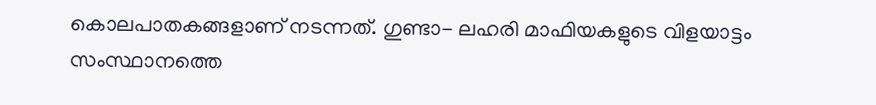കൊലപാതകങ്ങളാണ് നടന്നത്. ഗുണ്ടാ- ലഹരി മാഫിയകളുടെ വിളയാട്ടം സംസ്ഥാനത്തെ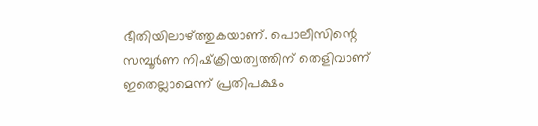ഭീതിയിലാഴ്ത്തുകയാണ്. പൊലീസിന്റെ സമ്പൂര്‍ണ നിഷ്‌ക്രിയത്വത്തിന് തെളിവാണ് ഇതെല്ലാമെന്ന് പ്രതിപക്ഷം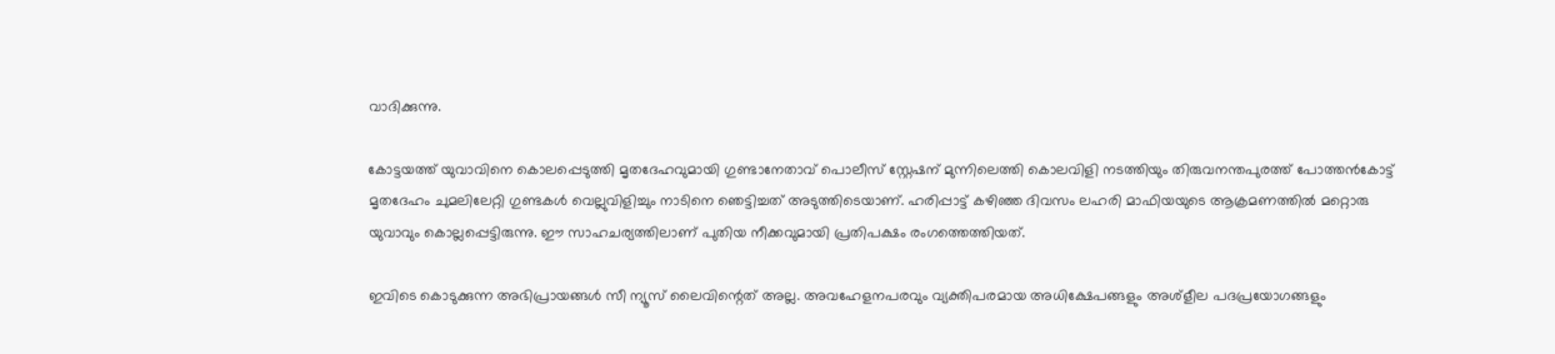വാദിക്കുന്നു.

കോട്ടയത്ത് യുവാവിനെ കൊലപ്പെടുത്തി മൃതദേഹവുമായി ഗുണ്ടാനേതാവ് പൊലീസ് സ്റ്റേഷന് മുന്നിലെത്തി കൊലവിളി നടത്തിയും തിരുവനന്തപുരത്ത് പോത്തന്‍കോട്ട് മൃതദേഹം ചുമലിലേറ്റി ഗുണ്ടകള്‍ വെല്ലുവിളിച്ചും നാടിനെ ഞെട്ടിച്ചത് അടുത്തിടെയാണ്. ഹരിപ്പാട്ട് കഴിഞ്ഞ ദിവസം ലഹരി മാഫിയയുടെ ആക്രമണത്തില്‍ മറ്റൊരു യുവാവും കൊല്ലപ്പെട്ടിരുന്നു. ഈ സാഹചര്യത്തിലാണ് പുതിയ നീക്കവുമായി പ്രതിപക്ഷം രംഗത്തെത്തിയത്.

ഇവിടെ കൊടുക്കുന്ന അഭിപ്രായങ്ങള്‍ സീ ന്യൂസ് ലൈവിന്റെത് അല്ല. അവഹേളനപരവും വ്യക്തിപരമായ അധിക്ഷേപങ്ങളും അശ്‌ളീല പദപ്രയോഗങ്ങളും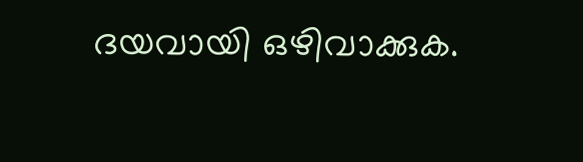ദയവായി ഒഴിവാക്കുക.